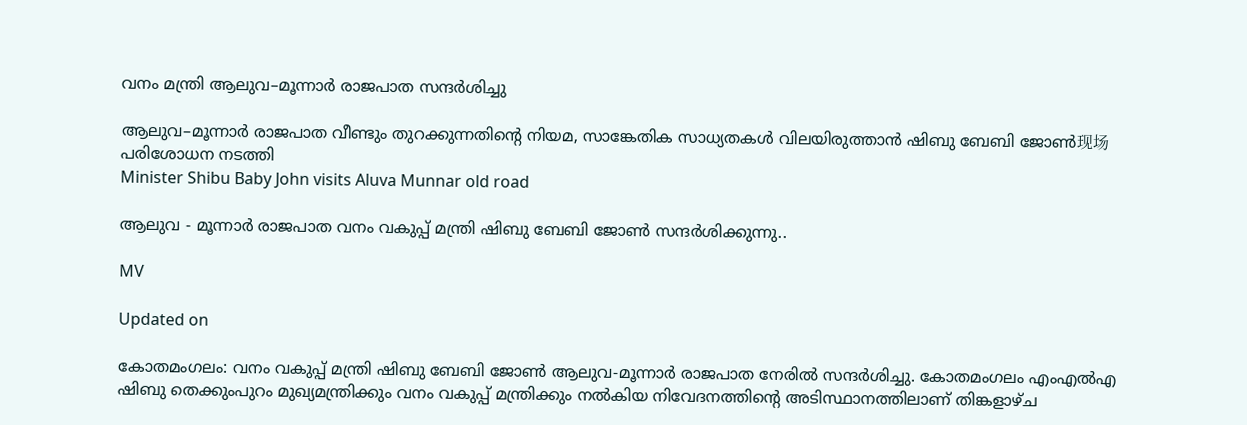വനം മന്ത്രി ആലുവ–മൂന്നാർ രാജപാത സന്ദർശിച്ചു

ആലുവ–മൂന്നാർ രാജപാത വീണ്ടും തുറക്കുന്നതിന്റെ നിയമ, സാങ്കേതിക സാധ്യതകൾ വിലയിരുത്താൻ ഷിബു ബേബി ജോൺ现场പരിശോധന നടത്തി
Minister Shibu Baby John visits Aluva Munnar old road

ആലുവ - മൂന്നാർ രാജപാത വനം വകുപ്പ് മന്ത്രി ഷിബു ബേബി ജോൺ സന്ദർശിക്കുന്നു..

MV

Updated on

കോതമംഗലം: വനം വകുപ്പ് മന്ത്രി ഷിബു ബേബി ജോൺ ആലുവ-മൂന്നാർ രാജപാത നേരിൽ സന്ദർശിച്ചു. കോതമംഗലം എംഎൽഎ ഷിബു തെക്കുംപുറം മുഖ്യമന്ത്രിക്കും വനം വകുപ്പ് മന്ത്രിക്കും നൽകിയ നിവേദനത്തിന്‍റെ അടിസ്ഥാനത്തിലാണ് തിങ്കളാഴ്ച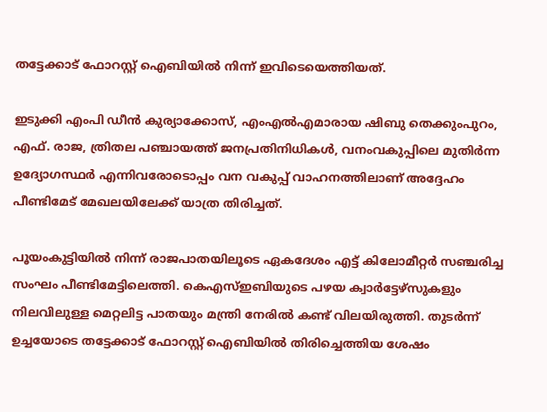തട്ടേക്കാട് ഫോറസ്റ്റ് ഐബിയിൽ നിന്ന് ഇവിടെയെത്തിയത്.

ഇടുക്കി എംപി ഡീൻ കുര്യാക്കോസ്, എംഎൽഎമാരായ ഷിബു തെക്കുംപുറം, എഫ്. രാജ, ത്രിതല പഞ്ചായത്ത് ജനപ്രതിനിധികൾ, വനംവകുപ്പിലെ മുതിർന്ന ഉദ്യോഗസ്ഥർ എന്നിവരോടൊപ്പം വന വകുപ്പ് വാഹനത്തിലാണ് അദ്ദേഹം പീണ്ടിമേട് മേഖലയിലേക്ക് യാത്ര തിരിച്ചത്.

പൂയംകുട്ടിയിൽ നിന്ന് രാജപാതയിലൂടെ ഏകദേശം എട്ട് കിലോമീറ്റർ സഞ്ചരിച്ച സംഘം പീണ്ടിമേട്ടിലെത്തി. കെഎസ്ഇബിയുടെ പഴയ ക്വാർട്ടേഴ്സുകളും നിലവിലുള്ള മെറ്റലിട്ട പാതയും മന്ത്രി നേരിൽ കണ്ട് വിലയിരുത്തി. തുടർന്ന് ഉച്ചയോടെ തട്ടേക്കാട് ഫോറസ്റ്റ് ഐബിയിൽ തിരിച്ചെത്തിയ ശേഷം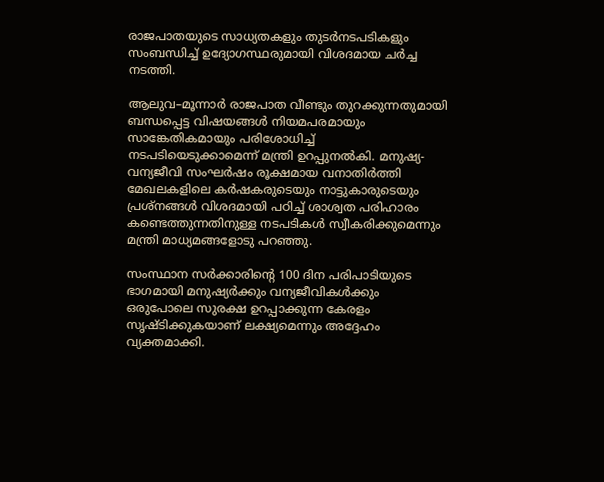രാജപാതയുടെ സാധ്യതകളും തുടർനടപടികളും സംബന്ധിച്ച് ഉദ്യോഗസ്ഥരുമായി വിശദമായ ചർച്ച നടത്തി.

ആലുവ–മൂന്നാർ രാജപാത വീണ്ടും തുറക്കുന്നതുമായി ബന്ധപ്പെട്ട വിഷയങ്ങൾ നിയമപരമായും സാങ്കേതികമായും പരിശോധിച്ച് നടപടിയെടുക്കാമെന്ന് മന്ത്രി ഉറപ്പുനൽകി. മനുഷ്യ-വന്യജീവി സംഘർഷം രൂക്ഷമായ വനാതിർത്തി മേഖലകളിലെ കർഷകരുടെയും നാട്ടുകാരുടെയും പ്രശ്നങ്ങൾ വിശദമായി പഠിച്ച് ശാശ്വത പരിഹാരം കണ്ടെത്തുന്നതിനുള്ള നടപടികൾ സ്വീകരിക്കുമെന്നും മന്ത്രി മാധ്യമങ്ങളോടു പറഞ്ഞു.

സംസ്ഥാന സർക്കാരിന്‍റെ 100 ദിന പരിപാടിയുടെ ഭാഗമായി മനുഷ്യർക്കും വന്യജീവികൾക്കും ഒരുപോലെ സുരക്ഷ ഉറപ്പാക്കുന്ന കേരളം സൃഷ്ടിക്കുകയാണ് ലക്ഷ്യമെന്നും അദ്ദേഹം വ്യക്തമാക്കി.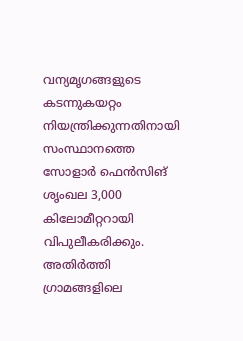വന്യമൃഗങ്ങളുടെ കടന്നുകയറ്റം നിയന്ത്രിക്കുന്നതിനായി സംസ്ഥാനത്തെ സോളാർ ഫെൻസിങ് ശൃംഖല 3,000 കിലോമീറ്ററായി വിപുലീകരിക്കും. അതിർത്തി ഗ്രാമങ്ങളിലെ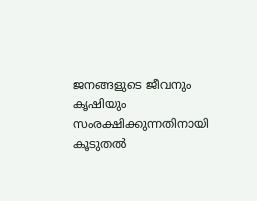ജനങ്ങളുടെ ജീവനും കൃഷിയും സംരക്ഷിക്കുന്നതിനായി കൂടുതൽ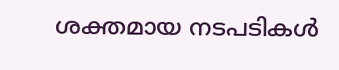ശക്തമായ നടപടികൾ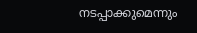നടപ്പാക്കുമെന്നും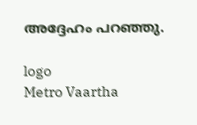അദ്ദേഹം പറഞ്ഞു.

logo
Metro Vaartha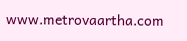www.metrovaartha.com